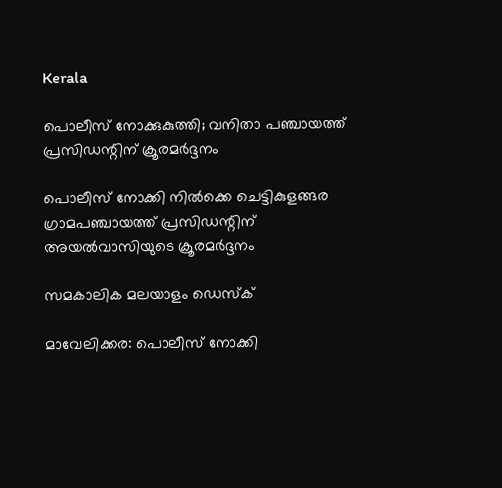Kerala

പൊലീസ് നോക്കുകുത്തി; വനിതാ പഞ്ചായത്ത് പ്രസിഡന്റിന് ക്രൂരമര്‍ദ്ദനം

പൊലീസ് നോക്കി നില്‍ക്കെ ചെട്ടികുളങ്ങര ഗ്രാമപഞ്ചായത്ത് പ്രസിഡന്റിന് അയല്‍വാസിയുടെ ക്രൂരമര്‍ദ്ദനം

സമകാലിക മലയാളം ഡെസ്ക്

മാവേലിക്കര: പൊലീസ് നോക്കി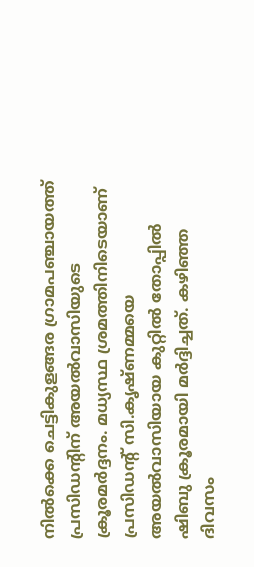നില്‍ക്കെ ചെട്ടികുളങ്ങര ഗ്രാമപഞ്ചായത്ത് പ്രസിഡന്റിന് അയല്‍വാസിയുടെ ക്രൂരമര്‍ദ്ദനം. മധ്യസ്ഥ ശ്രമത്തിനിടെയാണ് പ്രസിഡന്റ് സി.കൃഷ്ണമ്മയെ അയല്‍വാസിയായ കുറ്റില്‍ തോപ്പില്‍ ഷിബു ക്രൂരമായി മര്‍ദ്ദിച്ചത്. കഴിഞ്ഞ ദിവസം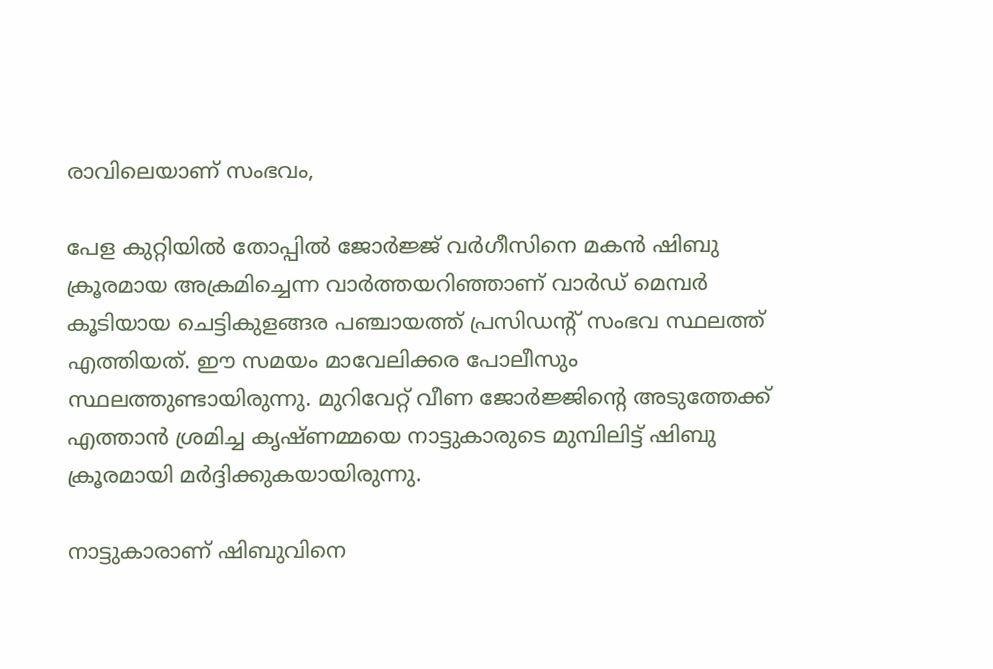രാവിലെയാണ് സംഭവം,

പേള കുറ്റിയില്‍ തോപ്പില്‍ ജോര്‍ജ്ജ് വര്‍ഗീസിനെ മകന്‍ ഷിബു ക്രൂരമായ അക്രമിച്ചെന്ന വാര്‍ത്തയറിഞ്ഞാണ് വാര്‍ഡ് മെമ്പര്‍ കൂടിയായ ചെട്ടികുളങ്ങര പഞ്ചായത്ത് പ്രസിഡന്റ് സംഭവ സ്ഥലത്ത് എത്തിയത്. ഈ സമയം മാവേലിക്കര പോലീസും സ്ഥലത്തുണ്ടായിരുന്നു. മുറിവേറ്റ് വീണ ജോര്‍ജ്ജിന്റെ അടുത്തേക്ക് എത്താന്‍ ശ്രമിച്ച കൃഷ്ണമ്മയെ നാട്ടുകാരുടെ മുമ്പിലിട്ട് ഷിബു ക്രൂരമായി മര്‍ദ്ദിക്കുകയായിരുന്നു.

നാട്ടുകാരാണ് ഷിബുവിനെ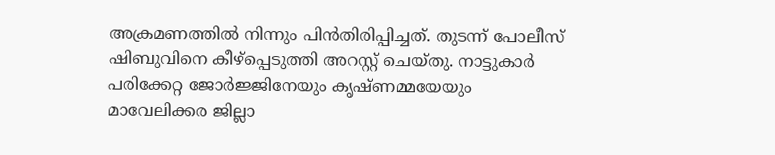അക്രമണത്തില്‍ നിന്നും പിന്‍തിരിപ്പിച്ചത്. തുടന്ന് പോലീസ് ഷിബുവിനെ കീഴ്‌പ്പെടുത്തി അറസ്റ്റ് ചെയ്തു. നാട്ടുകാര്‍ പരിക്കേറ്റ ജോര്‍ജ്ജിനേയും കൃഷ്ണമ്മയേയും മാവേലിക്കര ജില്ലാ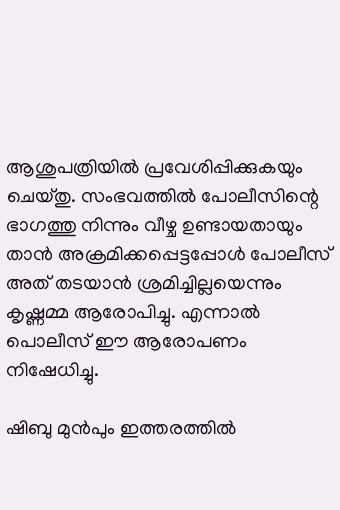ആശുപത്രിയില്‍ പ്രവേശിപ്പിക്കുകയും ചെയ്തു. സംഭവത്തില്‍ പോലീസിന്റെ ഭാഗത്തു നിന്നും വീഴ്ച ഉണ്ടായതായും താന്‍ അക്രമിക്കപ്പെട്ടപ്പോള്‍ പോലീസ് അത് തടയാന്‍ ശ്രമിച്ചില്ലയെന്നും കൃഷ്ണമ്മ ആരോപിച്ചു. എന്നാല്‍ പൊലീസ് ഈ ആരോപണം നിഷേധിച്ചു.

ഷിബു മുന്‍പും ഇത്തരത്തില്‍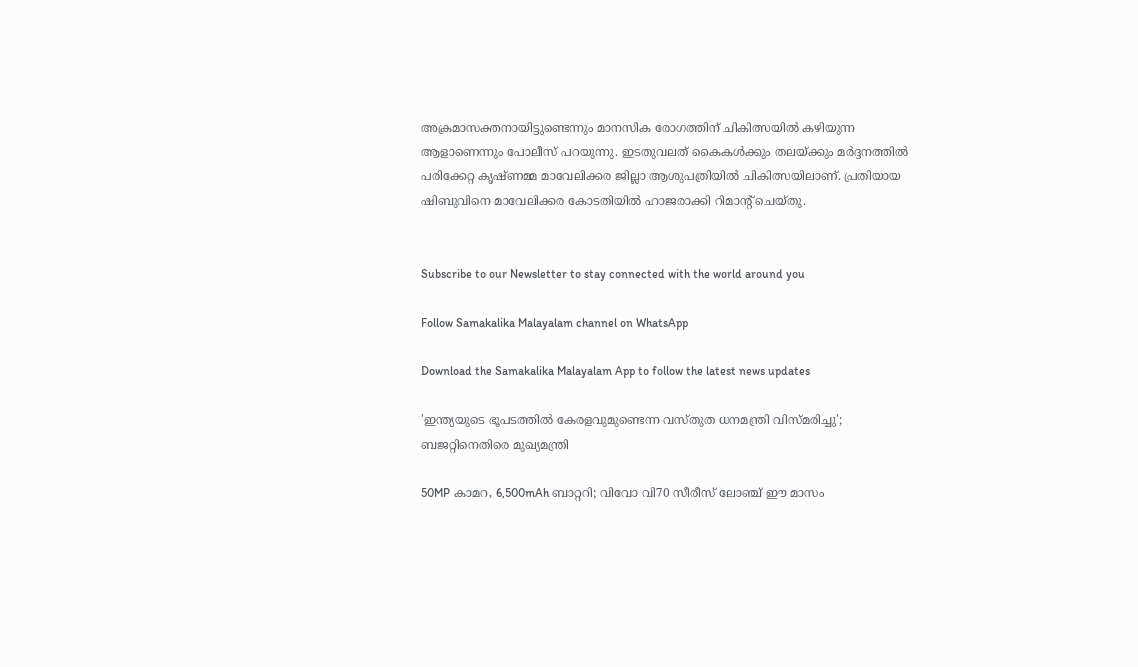അക്രമാസക്തനായിട്ടുണ്ടെന്നും മാനസിക രോഗത്തിന് ചികിത്സയില്‍ കഴിയുന്ന ആളാണെന്നും പോലീസ് പറയുന്നു. ഇടതുവലത് കൈകള്‍ക്കും തലയ്ക്കും മര്‍ദ്ദനത്തില്‍ പരിക്കേറ്റ കൃഷ്ണമ്മ മാവേലിക്കര ജില്ലാ ആശുപത്രിയില്‍ ചികിത്സയിലാണ്. പ്രതിയായ ഷിബുവിനെ മാവേലിക്കര കോടതിയില്‍ ഹാജരാക്കി റിമാന്റ് ചെയ്തു.


Subscribe to our Newsletter to stay connected with the world around you

Follow Samakalika Malayalam channel on WhatsApp

Download the Samakalika Malayalam App to follow the latest news updates

'ഇന്ത്യയുടെ ഭൂപടത്തില്‍ കേരളവുമുണ്ടെന്ന വസ്തുത ധനമന്ത്രി വിസ്മരിച്ചു'; ബജറ്റിനെതിരെ മുഖ്യമന്ത്രി

50MP കാമറ, 6,500mAh ബാറ്ററി; വിവോ വി70 സീരീസ് ലോഞ്ച് ഈ മാസം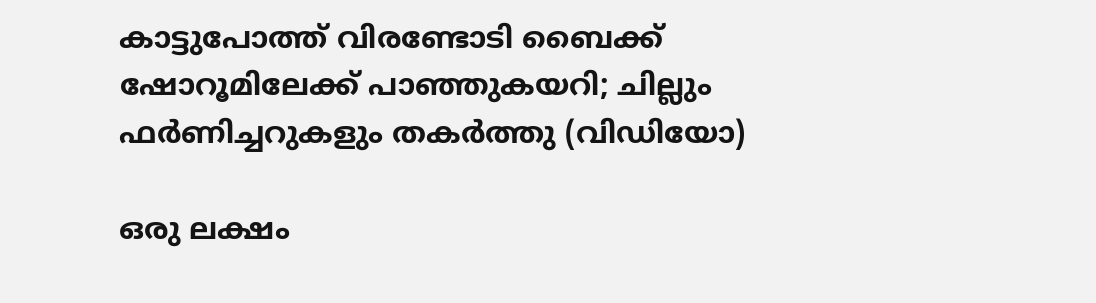കാട്ടുപോത്ത് വിരണ്ടോടി ബൈക്ക് ഷോറൂമിലേക്ക് പാഞ്ഞുകയറി; ചില്ലും ഫർണിച്ചറുകളും തകർത്തു (വിഡിയോ)

ഒരു ലക്ഷം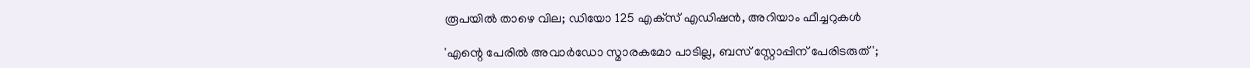രൂപയില്‍ താഴെ വില; ഡിയോ 125 എക്‌സ് എഡിഷന്‍, അറിയാം ഫീച്ചറുകള്‍

'എന്റെ പേരില്‍ അവാര്‍ഡോ സ്മാരകമോ പാടില്ല, ബസ് സ്റ്റോപ്പിന് പേരിടരുത്';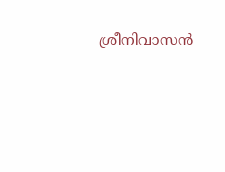ശ്രീനിവാസന്‍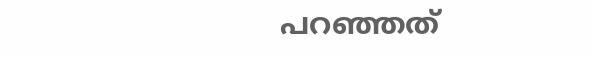പറഞ്ഞത്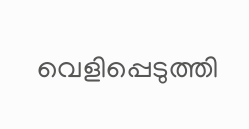വെളിപ്പെടുത്തി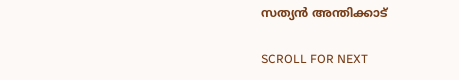സത്യന്‍ അന്തിക്കാട്

SCROLL FOR NEXT